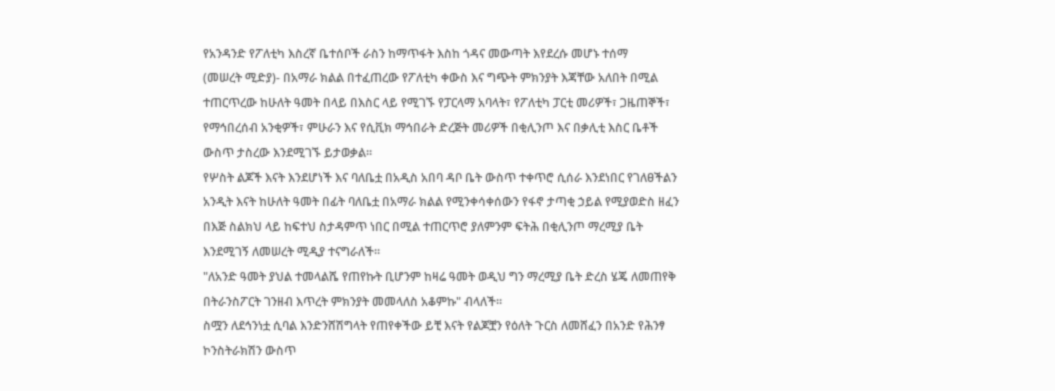የአንዳንድ የፖለቲካ እስረኛ ቤተሰቦች ራስን ከማጥፋት እስከ ጎዳና መውጣት እየደረሱ መሆኑ ተሰማ
(መሠረት ሚድያ)- በአማራ ክልል በተፈጠረው የፖለቲካ ቀውስ እና ግጭት ምክንያት እጃቸው አለበት በሚል ተጠርጥረው ከሁለት ዓመት በላይ በእስር ላይ የሚገኙ የፓርላማ አባላት፣ የፖለቲካ ፓርቲ መሪዎች፣ ጋዜጠኞች፣ የማኅበረሰብ አንቂዎች፣ ምሁራን እና የሲቪክ ማኅበራት ድረጅት መሪዎች በቂሊንጦ እና በቃሊቲ እስር ቤቶች ውስጥ ታስረው እንደሚገኙ ይታወቃል።
የሦስት ልጆች እናት እንደሆነች እና ባለቤቷ በአዲስ አበባ ዳቦ ቤት ውስጥ ተቀጥሮ ሲሰራ እንደነበር የገለፀችልን አንዲት እናት ከሁለት ዓመት በፊት ባለቤቷ በአማራ ክልል የሚንቀሳቀሰውን የፋኖ ታጣቂ ኃይል የሚያወድስ ዘፈን በእጅ ስልክህ ላይ ከፍተህ ስታዳምጥ ነበር በሚል ተጠርጥሮ ያለምንም ፍትሕ በቂሊንጦ ማረሚያ ቤት እንደሚገኝ ለመሠረት ሚዲያ ተናግራለች።
"ለአንድ ዓመት ያህል ተመላልሼ የጠየኩት ቢሆንም ከዛሬ ዓመት ወዲህ ግን ማረሚያ ቤት ድረስ ሄጄ ለመጠየቅ በትራንስፖርት ገንዘብ እጥረት ምክንያት መመላለስ አቆምኩ" ብላለች።
ስሟን ለደኅንነቷ ሲባል እንድንሸሽግላት የጠየቀችው ይቺ እናት የልጆቿን የዕለት ጉርስ ለመሸፈን በአንድ የሕንፃ ኮንስትራክሽን ውስጥ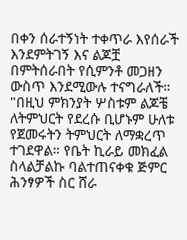በቀን ሰራተኝነት ተቀጥራ እየሰራች እንደምትገኝ እና ልጆቿ በምትሰራበት የሲምንቶ መጋዘን ውስጥ እንደሚውሉ ተናግራለች።
"በዚህ ምክንያት ሦስቱም ልጆቼ ለትምህርት የደረሱ ቢሆኑም ሁለቱ የጀመሩትን ትምህርት ለማቋረጥ ተገደዋል። የቤት ኪራይ መክፈል ስላልቻልኩ ባልተጠናቀቁ ጅምር ሕንፃዎች ስር ሸራ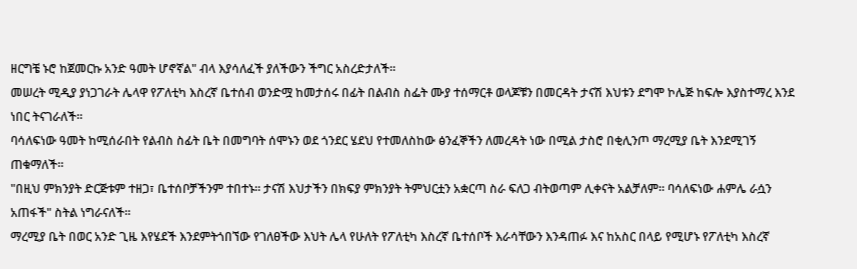ዘርግቼ ኑሮ ከጀመርኩ አንድ ዓመት ሆኖኛል" ብላ እያሳለፈች ያለችውን ችግር አስረድታለች።
መሠረት ሚዲያ ያነጋገራት ሌላዋ የፖለቲካ እስረኛ ቤተሰብ ወንድሟ ከመታሰሩ በፊት በልብስ ስፌት ሙያ ተሰማርቶ ወላጆቹን በመርዳት ታናሽ እህቱን ደግሞ ኮሌጅ ከፍሎ እያስተማረ እንደ ነበር ትናገራለች።
ባሳለፍነው ዓመት ከሚሰራበት የልብስ ስፊት ቤት በመግባት ሰሞኑን ወደ ጎንደር ሄደህ የተመለስከው ፅንፈኞችን ለመረዳት ነው በሚል ታስሮ በቂሊንጦ ማረሚያ ቤት እንደሚገኝ ጠቁማለች።
"በዚህ ምክንያት ድርጅቱም ተዘጋ፣ ቤተሰቦቻችንም ተበተኑ። ታናሽ እህታችን በክፍያ ምክንያት ትምህርቷን አቋርጣ ስራ ፍለጋ ብትወጣም ሊቀናት አልቻለም። ባሳለፍነው ሐምሌ ራሷን አጠፋች" ስትል ነግራናለች።
ማረሚያ ቤት በወር አንድ ጊዜ እየሄደች እንደምትጎበኘው የገለፀችው እህት ሌላ የሁለት የፖለቲካ እስረኛ ቤተሰቦች እራሳቸውን እንዳጠፉ እና ከአስር በላይ የሚሆኑ የፖለቲካ እስረኛ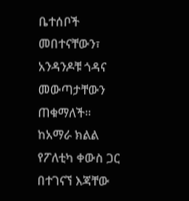ቤተሰቦች መበተናቸውን፣ አንዳንዶቹ ጎዳና መውጣታቸውን ጠቁማለች።
ከአማራ ክልል የፖለቲካ ቀውስ ጋር በተገናኘ እጃቸው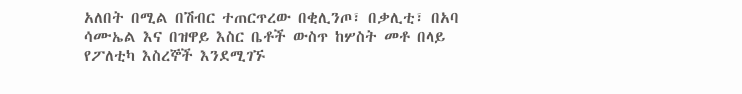አለበት በሚል በሽብር ተጠርጥረው በቂሊንጦ፣ በቃሊቲ፣ በአባ ሳሙኤል እና በዝዋይ እስር ቤቶች ውስጥ ከሦስት መቶ በላይ የፖለቲካ እስረኞች እንደሚገኙ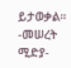ይታወቃል።
-መሠረት ሚድያ-